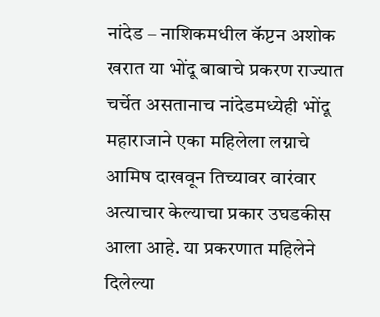नांदेड – नाशिकमधील कॅप्टन अशोक खरात या भोंदू बाबाचे प्रकरण राज्यात चर्चेत असतानाच नांदेडमध्येही भोंदू महाराजाने एका महिलेला लग्नाचे आमिष दाखवून तिच्यावर वारंवार अत्याचार केल्याचा प्रकार उघडकीस आला आहे. या प्रकरणात महिलेने दिलेल्या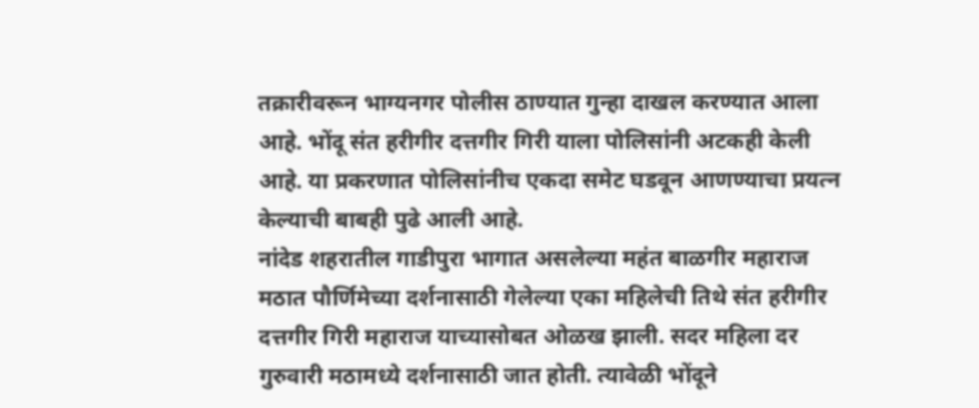तक्रारीवरून भाग्यनगर पोलीस ठाण्यात गुन्हा दाखल करण्यात आला आहे. भोंदू संत हरीगीर दत्तगीर गिरी याला पोलिसांनी अटकही केली आहे. या प्रकरणात पोलिसांनीच एकदा समेट घडवून आणण्याचा प्रयत्न केल्याची बाबही पुढे आली आहे.
नांदेड शहरातील गाडीपुरा भागात असलेल्या महंत बाळगीर महाराज मठात पौर्णिमेच्या दर्शनासाठी गेलेल्या एका महिलेची तिथे संत हरीगीर दत्तगीर गिरी महाराज याच्यासोबत ओळख झाली. सदर महिला दर गुरुवारी मठामध्ये दर्शनासाठी जात होती. त्यावेळी भोंदूने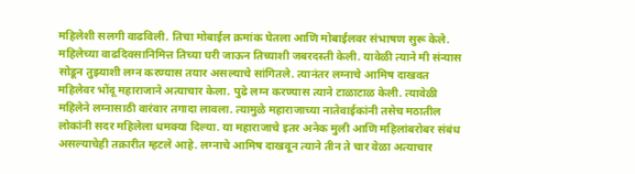महिलेशी सलगी वाढविली. तिचा मोबाईल क्रमांक घेतला आणि मोबाईलवर संभाषण सुरू केले. महिलेच्या वाढदिवसानिमित्त तिच्या घरी जाऊन तिच्याशी जबरदस्ती केली. यावेळी त्याने मी संन्यास सोडून तुझ्याशी लग्न करण्यास तयार असल्याचे सांगितले. त्यानंतर लग्नाचे आमिष दाखवत महिलेवर भोंदू महाराजाने अत्याचार केला. पुढे लग्न करण्यास त्याने टाळाटाळ केली. त्यावेळी महिलेने लग्नासाठी वारंवार तगादा लावला. त्यामुळे महाराजाच्या नातेवाईकांनी तसेच मठातील लोकांनी सदर महिलेला धमक्या दिल्या. या महाराजाचे इतर अनेक मुली आणि महिलांबरोबर संबंध असल्याचेही तक्रारीत म्हटले आहे. लग्नाचे आमिष दाखवून त्याने तीन ते चार वेळा अत्याचार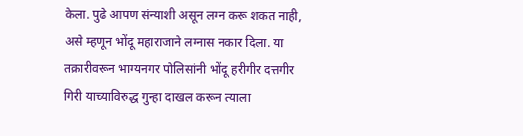केला. पुढे आपण संन्याशी असून लग्न करू शकत नाही, असे म्हणून भोंदू महाराजाने लग्नास नकार दिला. या तक्रारीवरून भाग्यनगर पोलिसांनी भोंदू हरीगीर दत्तगीर गिरी याच्याविरुद्ध गुन्हा दाखल करून त्याला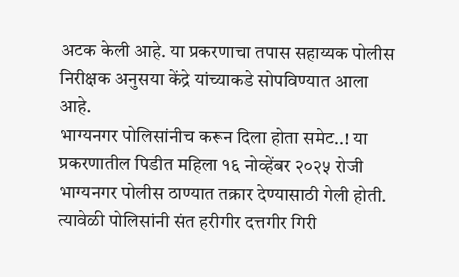अटक केली आहे. या प्रकरणाचा तपास सहाय्यक पोलीस निरीक्षक अनुसया केंद्रे यांच्याकडे सोपविण्यात आला आहे.
भाग्यनगर पोलिसांनीच करून दिला होता समेट..! या प्रकरणातील पिडीत महिला १६ नोव्हेंबर २०२५ रोजी भाग्यनगर पोलीस ठाण्यात तक्रार देण्यासाठी गेली होती. त्यावेळी पोलिसांनी संत हरीगीर दत्तगीर गिरी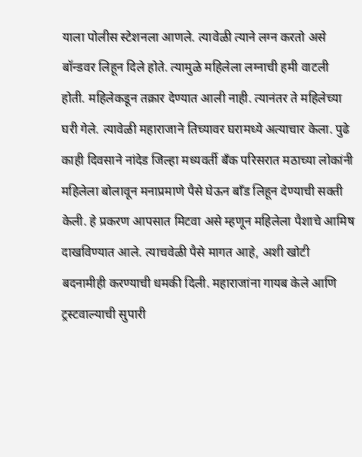याला पोलीस स्टेशनला आणले. त्यावेळी त्याने लग्न करतो असे बॉन्डवर लिहून दिले होते. त्यामुळे महिलेला लग्नाची हमी वाटली होती. महिलेकडून तक्रार देण्यात आली नाही. त्यानंतर ते महिलेच्या घरी गेले. त्यावेळी महाराजाने तिच्यावर घरामध्ये अत्याचार केला. पुढे काही दिवसाने नांदेड जिल्हा मध्यवर्ती बँक परिसरात मठाच्या लोकांनी महिलेला बोलावून मनाप्रमाणे पैसे घेऊन बॉंड लिहून देण्याची सक्ती केली. हे प्रकरण आपसात मिटवा असे म्हणून महिलेला पैशाचे आमिष दाखविण्यात आले. त्याचवेळी पैसे मागत आहे, अशी खोटी बदनामीही करण्याची धमकी दिली. महाराजांना गायब केले आणि ट्रस्टवाल्याची सुपारी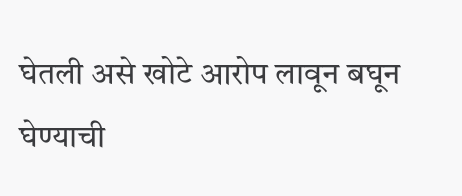घेतली असे खोटे आरोप लावून बघून घेण्याची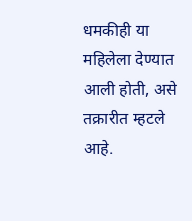धमकीही या महिलेला देण्यात आली होती, असे तक्रारीत म्हटले आहे.